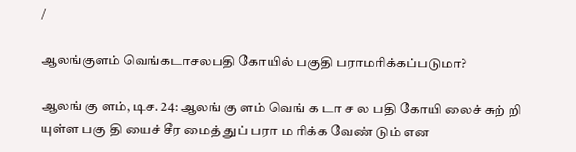/

ஆலங்குளம் வெங்கடாசலபதி கோயில் பகுதி பராமரிக்கப்படுமா?

ஆலங் கு ளம், டிச. 24: ஆலங் கு ளம் வெங் க டா ச ல பதி கோயி லைச் சுற் றி யுள்ள பகு தி யைச் சீர மைத் துப் பரா ம ரிக்க வேண் டும் என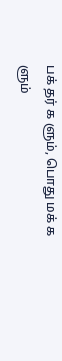பக் தர் க ளும், பொது மக் க ளும்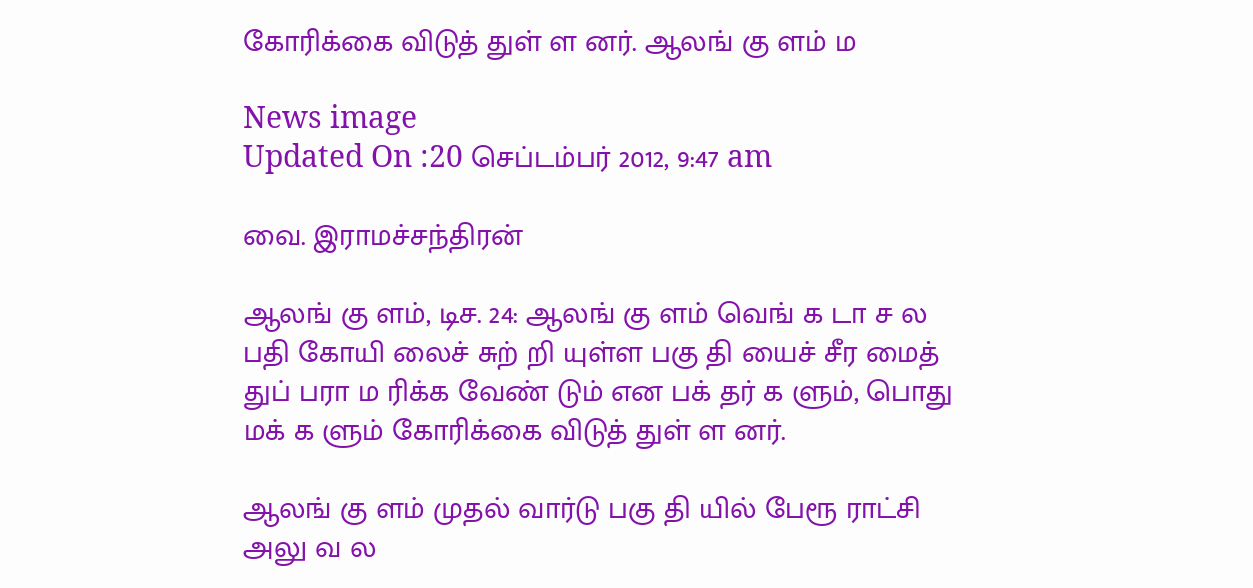கோரிக்கை விடுத் துள் ள னர். ஆலங் கு ளம் ம

News image
Updated On :20 செப்டம்பர் 2012, 9:47 am

வை. இராமச்சந்திரன்

ஆலங் கு ளம், டிச. 24: ஆலங் கு ளம் வெங் க டா ச ல பதி கோயி லைச் சுற் றி யுள்ள பகு தி யைச் சீர மைத் துப் பரா ம ரிக்க வேண் டும் என பக் தர் க ளும், பொது மக் க ளும் கோரிக்கை விடுத் துள் ள னர்.

ஆலங் கு ளம் முதல் வார்டு பகு தி யில் பேரூ ராட்சி அலு வ ல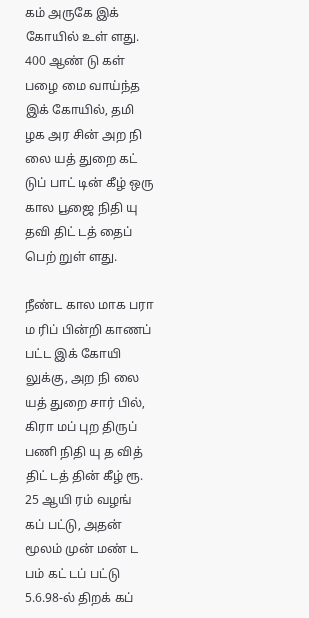கம் அருகே இக் கோயில் உள் ளது. 400 ஆண் டு கள் பழை மை வாய்ந்த இக் கோயில், தமி ழக அர சின் அற நி லை யத் துறை கட் டுப் பாட் டின் கீழ் ஒரு கால பூஜை நிதி யு தவி திட் டத் தைப் பெற் றுள் ளது.

நீண்ட கால மாக பரா ம ரிப் பின்றி காணப் பட்ட இக் கோயி லுக்கு, அற நி லை யத் துறை சார் பில், கிரா மப் புற திருப் பணி நிதி யு த வித் திட் டத் தின் கீழ் ரூ. 25 ஆயி ரம் வழங் கப் பட்டு, அதன் மூலம் முன் மண் ட பம் கட் டப் பட்டு 5.6.98-ல் திறக் கப்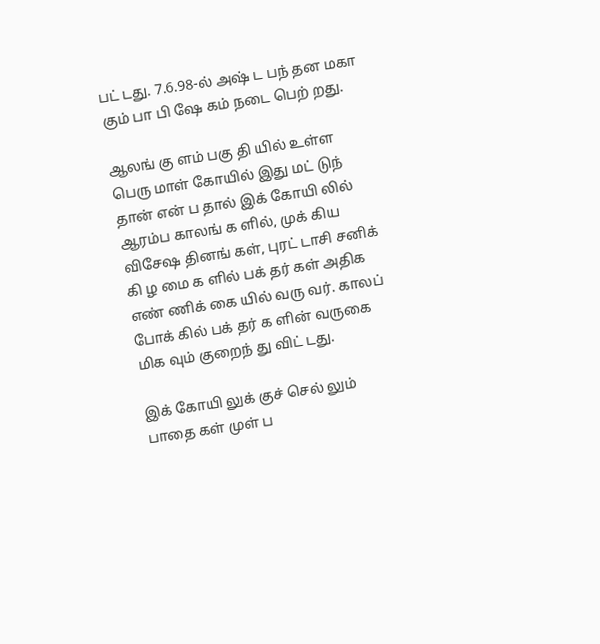பட் டது. 7.6.98-ல் அஷ் ட பந் தன மகா கும் பா பி ஷே கம் நடை பெற் றது.

ஆலங் கு ளம் பகு தி யில் உள்ள பெரு மாள் கோயில் இது மட் டுந் தான் என் ப தால் இக் கோயி லில் ஆரம்ப காலங் க ளில், முக் கிய விசேஷ தினங் கள், புரட் டாசி சனிக் கி ழ மை க ளில் பக் தர் கள் அதிக எண் ணிக் கை யில் வரு வர். காலப் போக் கில் பக் தர் க ளின் வருகை மிக வும் குறைந் து விட் டது.

இக் கோயி லுக் குச் செல் லும் பாதை கள் முள் ப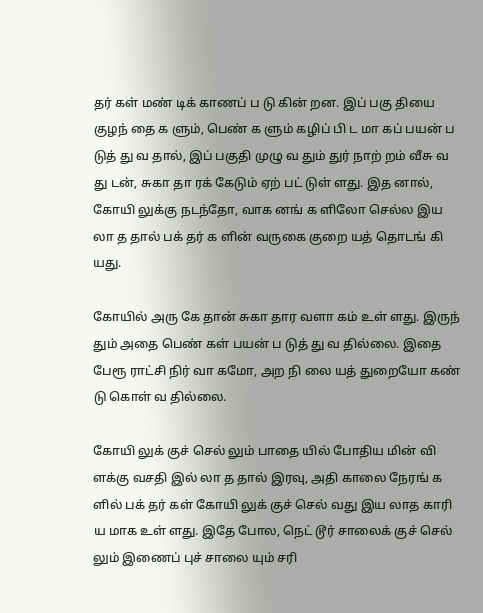தர் கள் மண் டிக் காணப் ப டு கின் றன. இப் பகு தியை குழந் தை க ளும், பெண் க ளும் கழிப் பி ட மா கப் பயன் ப டுத் து வ தால், இப் பகுதி முழு வ தும் துர் நாற் றம் வீசு வ து டன், சுகா தா ரக் கேடும் ஏற் பட் டுள் ளது. இத னால், கோயி லுக்கு நடந்தோ, வாக னங் க ளிலோ செல்ல இய லா த தால் பக் தர் க ளின் வருகை குறை யத் தொடங் கி யது.

கோயில் அரு கே தான் சுகா தார வளா கம் உள் ளது. இருந் தும் அதை பெண் கள் பயன் ப டுத் து வ தில்லை. இதை பேரூ ராட்சி நிர் வா கமோ, அற நி லை யத் துறையோ கண் டு கொள் வ தில்லை.

கோயி லுக் குச் செல் லும் பாதை யில் போதிய மின் வி ளக்கு வசதி இல் லா த தால் இரவு, அதி காலை நேரங் க ளில் பக் தர் கள் கோயி லுக் குச் செல் வது இய லாத காரி ய மாக உள் ளது. இதே போல, நெட் டூர் சாலைக் குச் செல் லும் இணைப் புச் சாலை யும் சரி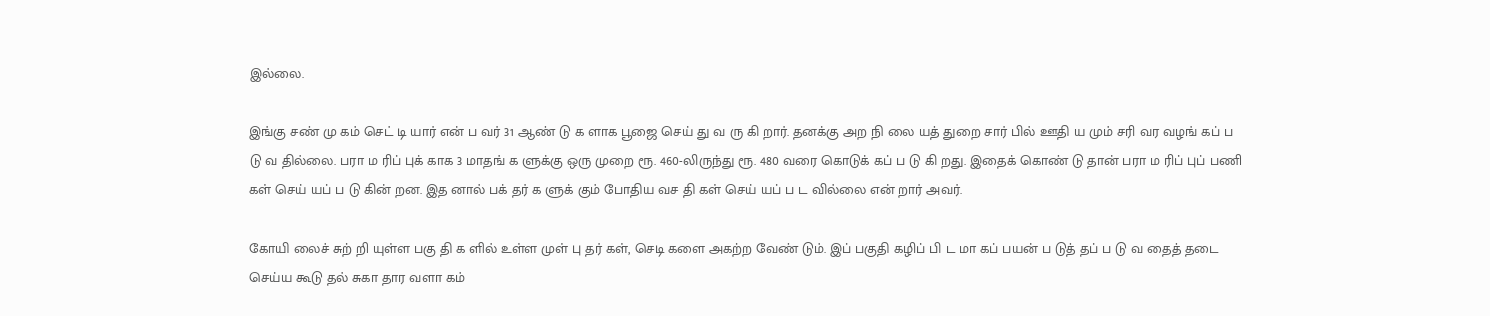இல்லை.

இங்கு சண் மு கம் செட் டி யார் என் ப வர் 31 ஆண் டு க ளாக பூஜை செய் து வ ரு கி றார். தனக்கு அற நி லை யத் துறை சார் பில் ஊதி ய மும் சரி வர வழங் கப் ப டு வ தில்லை. பரா ம ரிப் புக் காக 3 மாதங் க ளுக்கு ஒரு முறை ரூ. 460-லிருந்து ரூ. 480 வரை கொடுக் கப் ப டு கி றது. இதைக் கொண் டு தான் பரா ம ரிப் புப் பணி கள் செய் யப் ப டு கின் றன. இத னால் பக் தர் க ளுக் கும் போதிய வச தி கள் செய் யப் ப ட வில்லை என் றார் அவர்.

கோயி லைச் சுற் றி யுள்ள பகு தி க ளில் உள்ள முள் பு தர் கள், செடி களை அகற்ற வேண் டும். இப் பகுதி கழிப் பி ட மா கப் பயன் ப டுத் தப் ப டு வ தைத் தடை செய்ய கூடு தல் சுகா தார வளா கம்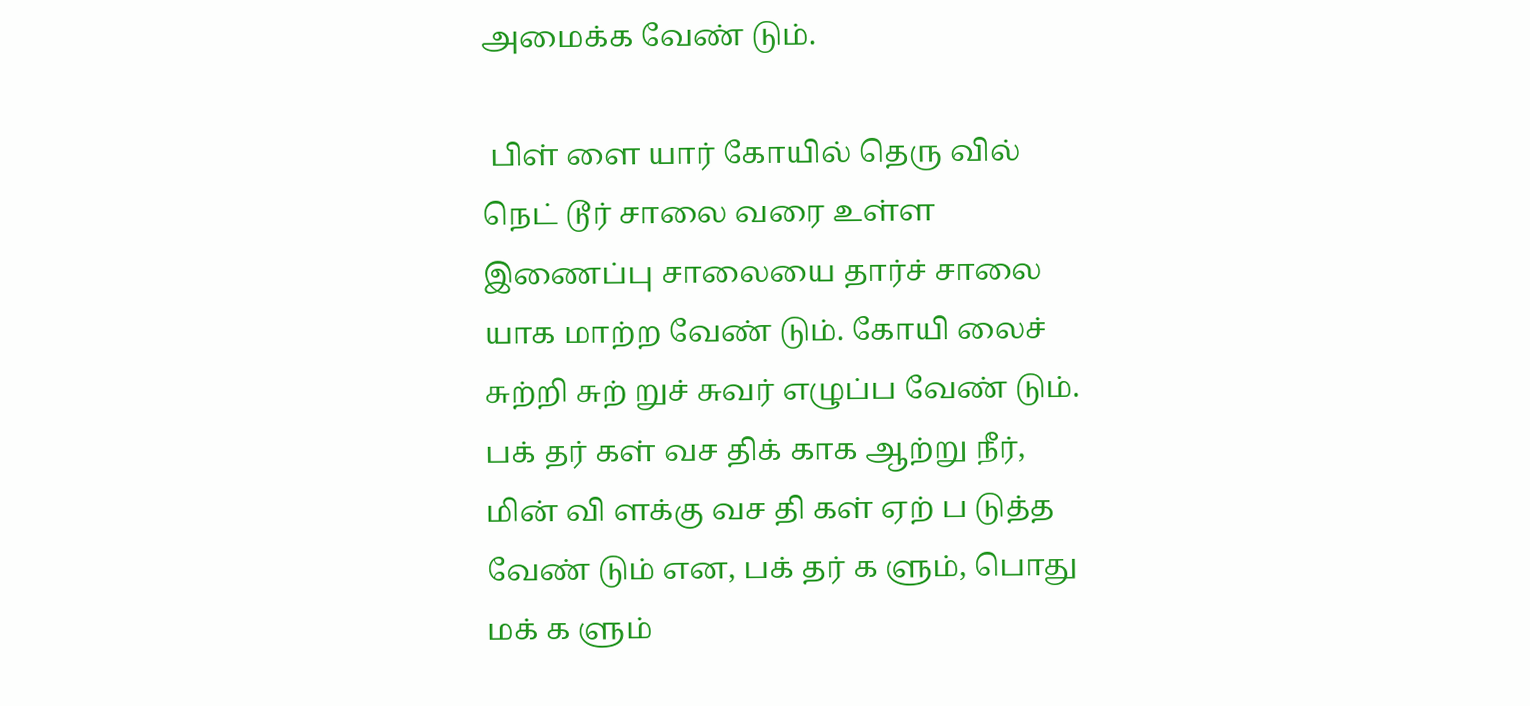அமைக்க வேண் டும்.

 பிள் ளை யார் கோயில் தெரு வில் நெட் டூர் சாலை வரை உள்ள இணைப்பு சாலையை தார்ச் சாலை யாக மாற்ற வேண் டும். கோயி லைச் சுற்றி சுற் றுச் சுவர் எழுப்ப வேண் டும். பக் தர் கள் வச திக் காக ஆற்று நீர், மின் வி ளக்கு வச தி கள் ஏற் ப டுத்த வேண் டும் என, பக் தர் க ளும், பொது மக் க ளும்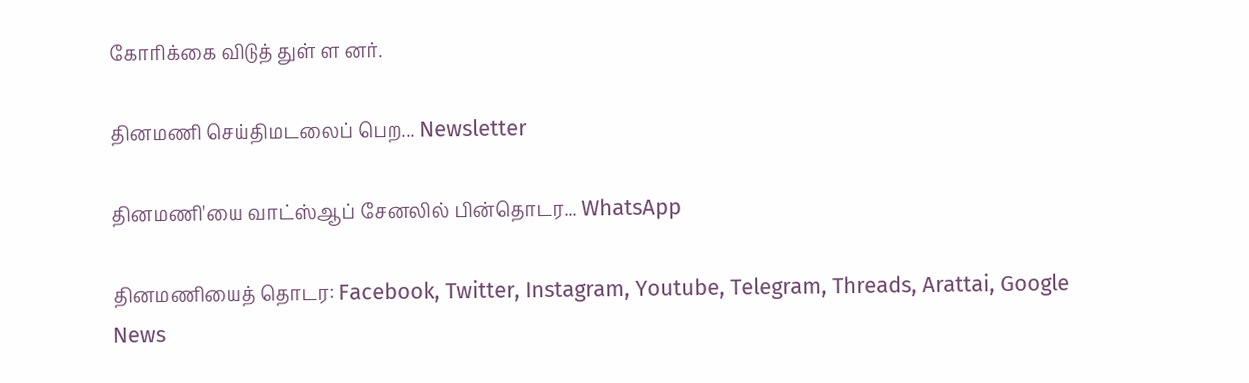கோரிக்கை விடுத் துள் ள னர்.

தினமணி செய்திமடலைப் பெற... Newsletter

தினமணி'யை வாட்ஸ்ஆப் சேனலில் பின்தொடர... WhatsApp

தினமணியைத் தொடர: Facebook, Twitter, Instagram, Youtube, Telegram, Threads, Arattai, Google News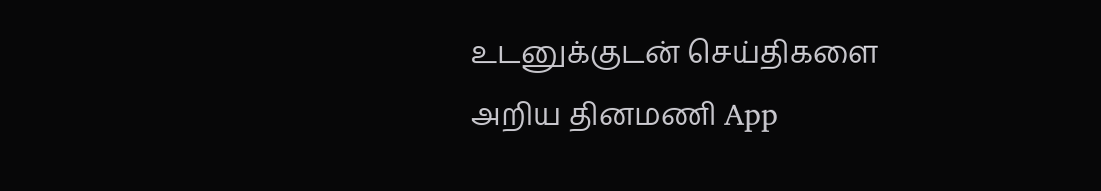உடனுக்குடன் செய்திகளை அறிய தினமணி App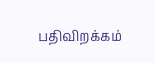பதிவிறக்கம்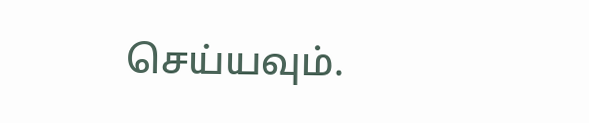செய்யவும்.